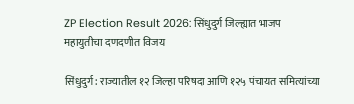ZP Election Result 2026: सिंधुदुर्ग जिल्ह्यात भाजप महायुतीचा दणदणीत विजय

सिंधुदुर्ग: राज्यातील १२ जिल्हा परिषदा आणि १२५ पंचायत समित्यांच्या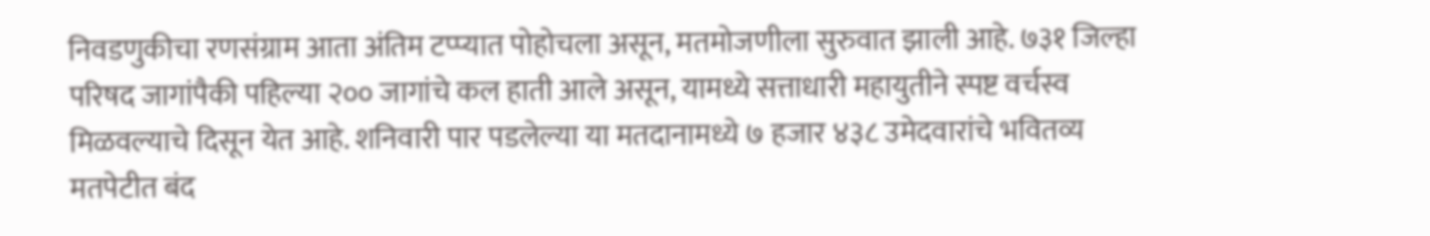निवडणुकीचा रणसंग्राम आता अंतिम टप्प्यात पोहोचला असून, मतमोजणीला सुरुवात झाली आहे. ७३१ जिल्हा परिषद जागांपैकी पहिल्या २०० जागांचे कल हाती आले असून, यामध्ये सत्ताधारी महायुतीने स्पष्ट वर्चस्व मिळवल्याचे दिसून येत आहे. शनिवारी पार पडलेल्या या मतदानामध्ये ७ हजार ४३८ उमेदवारांचे भवितव्य मतपेटीत बंद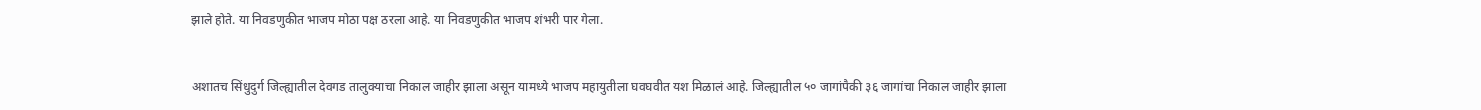झाले होते. या निवडणुकीत भाजप मोठा पक्ष ठरला आहे. या निवडणुकीत भाजप शंभरी पार गेला.


अशातच सिंधुदुर्ग जिल्ह्यातील देवगड तालुक्याचा निकाल जाहीर झाला असून यामध्ये भाजप महायुतीला घवघवीत यश मिळालं आहे. जिल्ह्यातील ५० जागांपैकी ३६ जागांचा निकाल जाहीर झाला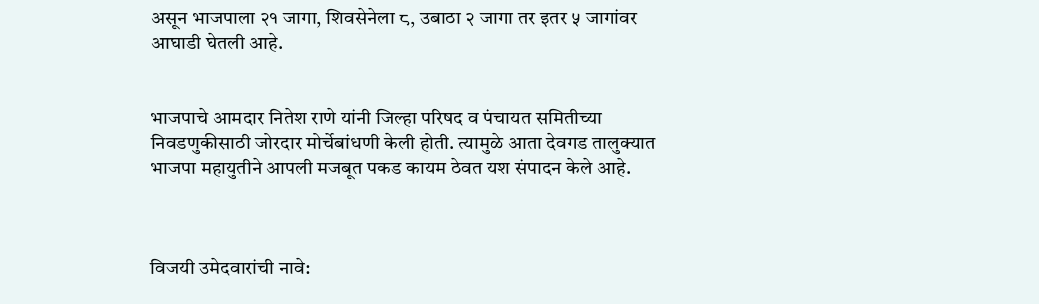असून भाजपाला २१ जागा, शिवसेनेला ८, उबाठा २ जागा तर इतर ५ जागांवर आघाडी घेतली आहे.


भाजपाचे आमदार नितेश राणे यांनी जिल्हा परिषद व पंचायत समितीच्या निवडणुकीसाठी जोरदार मोर्चेबांधणी केली होती. त्यामुळे आता देवगड तालुक्यात भाजपा महायुतीने आपली मजबूत पकड कायम ठेवत यश संपादन केले आहे.



विजयी उमेदवारांची नावे: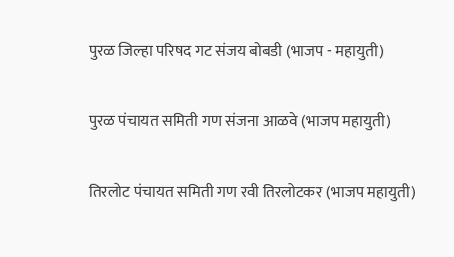पुरळ जिल्हा परिषद गट संजय बोबडी (भाजप - महायुती)


पुरळ पंचायत समिती गण संजना आळवे (भाजप महायुती)


तिरलोट पंचायत समिती गण रवी तिरलोटकर (भाजप महायुती)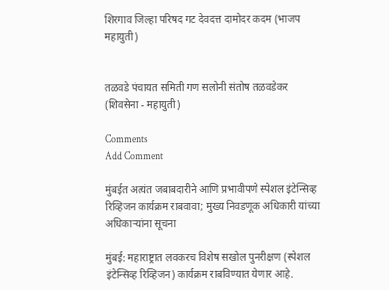शिरगाव जिल्हा परिषद गट देवदत्त दामोदर कदम (भाजप महायुती)


तळवडे पंचायत समिती गण सलोनी संतोष तळवडेकर (शिवसेना - महायुती)

Comments
Add Comment

मुंबईत अत्यंत जबाबदारीने आणि प्रभावीपणे स्पेशल इंटेन्सिव्ह रिव्हिजन कार्यक्रम राबवावा; मुख्य निवडणूक अधिकारी यांच्या अधिकाऱ्यांना सूचना

मुंबई: महाराष्ट्रात लवकरच विशेष सखोल पुनरीक्षण (स्पेशल इंटेन्सिव्ह रिव्हिजन) कार्यक्रम राबविण्यात येणार आहे.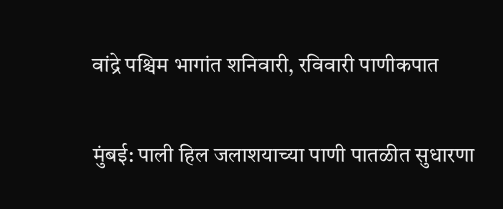वांद्रे पश्चिम भागांत शनिवारी, रविवारी पाणीकपात

मुंबई: पाली हिल जलाशयाच्‍या पाणी पातळीत सुधारणा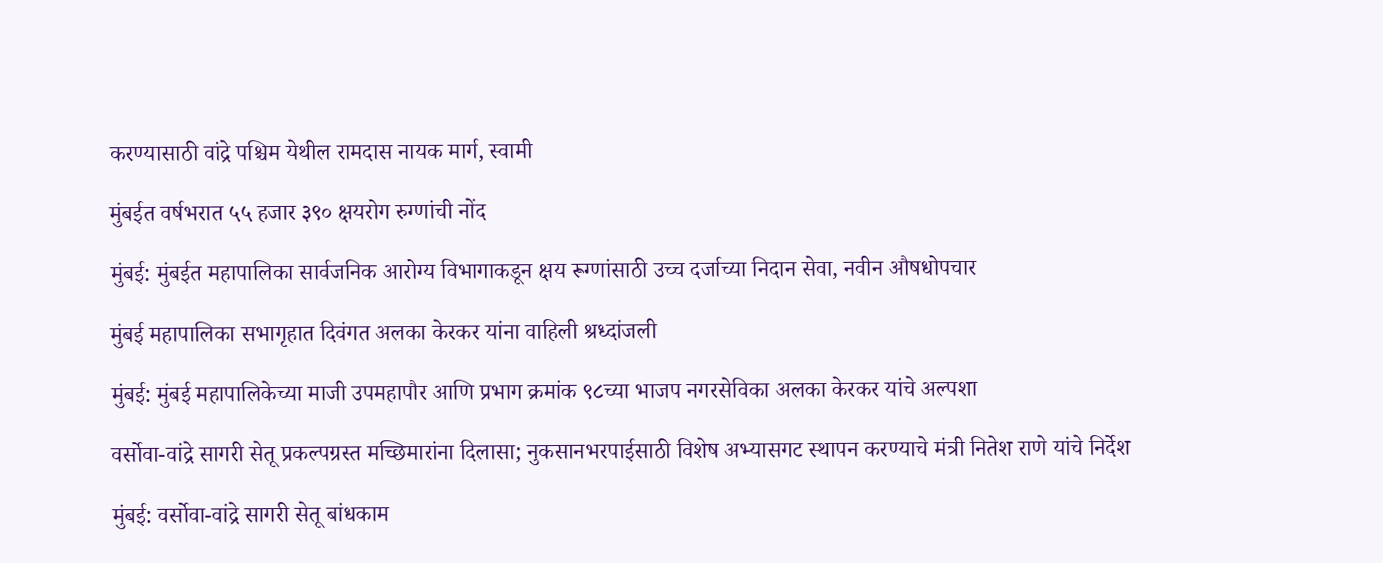करण्‍यासाठी वांद्रे पश्चिम येथील रामदास नायक मार्ग, स्‍वामी

मुंबईत वर्षभरात ५५ हजार ३९० क्षयरोग रुग्णांची नोंद

मुंबई: मुंबईत महापालिका सार्वजनिक आरोग्य विभागाकडून क्षय रूग्णांसाठी उच्च दर्जाच्या निदान सेवा, नवीन औषधोपचार

मुंबई महापालिका सभागृहात दिवंगत अलका केरकर यांना वाहिली श्रध्दांजली

मुंबई: मुंबई महापालिकेच्या माजी उपमहापौर आणि प्रभाग क्रमांक ९८च्या भाजप नगरसेविका अलका केरकर यांचे अल्पशा

वर्सोवा-वांद्रे सागरी सेतू प्रकल्पग्रस्त मच्छिमारांना दिलासा; नुकसानभरपाईसाठी विशेष अभ्यासगट स्थापन करण्याचे मंत्री नितेश राणे यांचे निर्देश

मुंबई: वर्सोवा-वांद्रे सागरी सेतू बांधकाम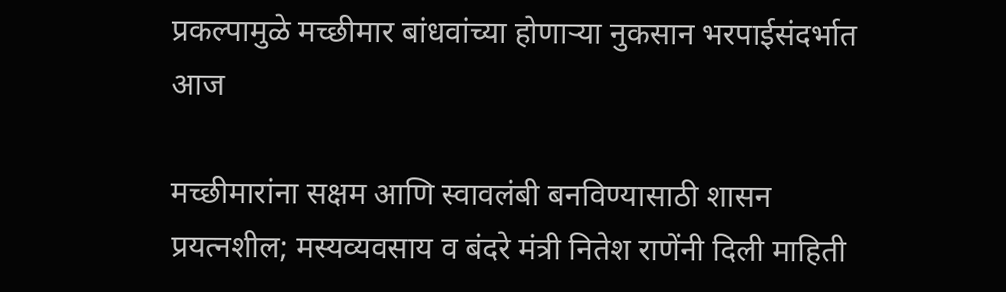प्रकल्पामुळे मच्छीमार बांधवांच्या होणाऱ्या नुकसान भरपाईसंदर्भात आज

मच्छीमारांना सक्षम आणि स्वावलंबी बनविण्यासाठी शासन प्रयत्नशील; मस्यव्यवसाय व बंदरे मंत्री नितेश राणेंनी दिली माहिती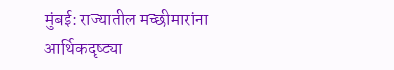मुंबई: राज्यातील मच्छीमारांना आर्थिकदृष्ट्या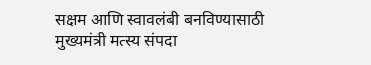सक्षम आणि स्वावलंबी बनविण्यासाठी मुख्यमंत्री मत्स्य संपदा